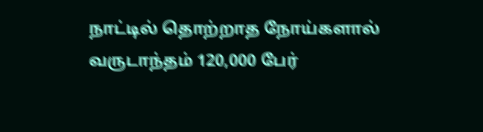நாட்டில் தொற்றாத நோய்களால் வருடாந்தம் 120,000 பேர்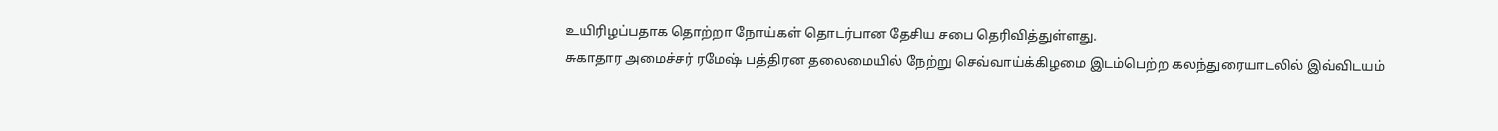உயிரிழப்பதாக தொற்றா நோய்கள் தொடர்பான தேசிய சபை தெரிவித்துள்ளது.
சுகாதார அமைச்சர் ரமேஷ் பத்திரன தலைமையில் நேற்று செவ்வாய்க்கிழமை இடம்பெற்ற கலந்துரையாடலில் இவ்விடயம்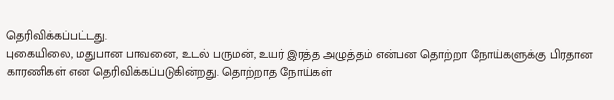தெரிவிக்கப்பட்டது.
புகையிலை, மதுபான பாவனை, உடல் பருமன், உயர் இரத்த அழுத்தம் என்பன தொற்றா நோய்களுக்கு பிரதான காரணிகள் என தெரிவிக்கப்படுகின்றது. தொற்றாத நோய்கள்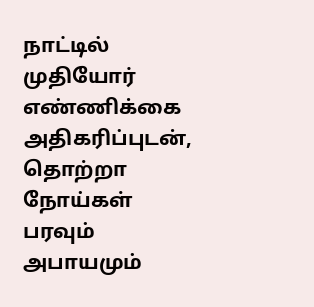நாட்டில் முதியோர் எண்ணிக்கை அதிகரிப்புடன், தொற்றா நோய்கள் பரவும் அபாயமும்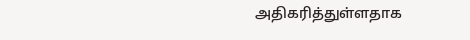அதிகரித்துள்ளதாக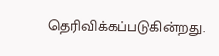தெரிவிக்கப்படுகின்றது.